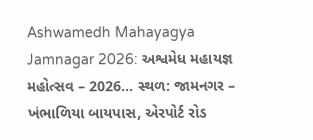Ashwamedh Mahayagya Jamnagar 2026: અશ્વમેધ મહાયજ્ઞ મહોત્સવ – 2026… સ્થળ: જામનગર – ખંભાળિયા બાયપાસ, એરપોર્ટ રોડ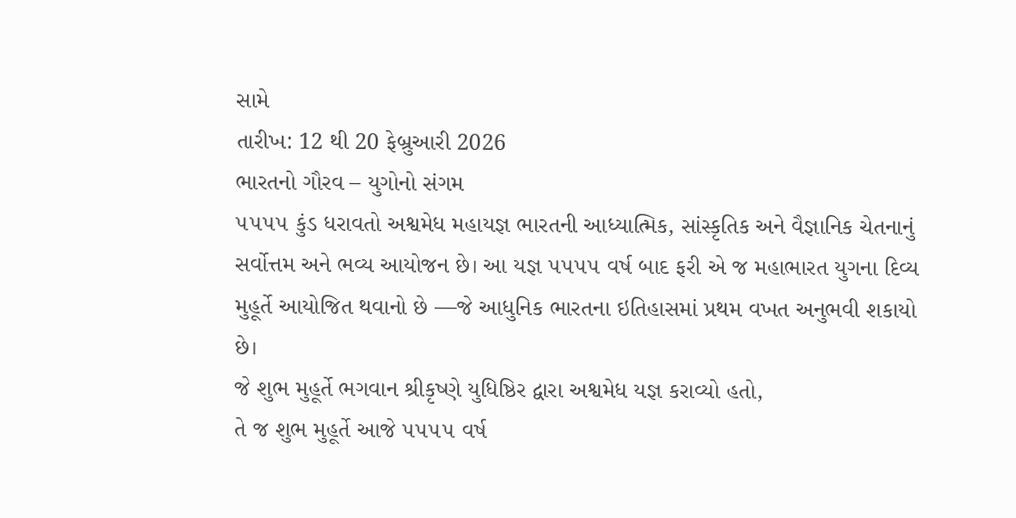સામે
તારીખ: 12 થી 20 ફેબ્રુઆરી 2026
ભારતનો ગૌરવ – યુગોનો સંગમ
૫૫૫૫ કુંડ ધરાવતો અશ્વમેધ મહાયજ્ઞ ભારતની આધ્યાત્મિક, સાંસ્કૃતિક અને વૈજ્ઞાનિક ચેતનાનું સર્વોત્તમ અને ભવ્ય આયોજન છે। આ યજ્ઞ ૫૫૫૫ વર્ષ બાદ ફરી એ જ મહાભારત યુગના દિવ્ય મુહૂર્તે આયોજિત થવાનો છે —જે આધુનિક ભારતના ઇતિહાસમાં પ્રથમ વખત અનુભવી શકાયો છે।
જે શુભ મુહૂર્તે ભગવાન શ્રીકૃષ્ણે યુધિષ્ઠિર દ્વારા અશ્વમેધ યજ્ઞ કરાવ્યો હતો,
તે જ શુભ મુહૂર્તે આજે ૫૫૫૫ વર્ષ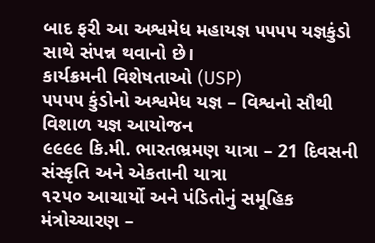બાદ ફરી આ અશ્વમેધ મહાયજ્ઞ ૫૫૫૫ યજ્ઞકુંડો સાથે સંપન્ન થવાનો છે।
કાર્યક્રમની વિશેષતાઓ (USP)
૫૫૫૫ કુંડોનો અશ્વમેધ યજ્ઞ – વિશ્વનો સૌથી વિશાળ યજ્ઞ આયોજન
૯૯૯૯ કિ.મી. ભારતભ્રમણ યાત્રા – 21 દિવસની સંસ્કૃતિ અને એકતાની યાત્રા
૧૨૫૦ આચાર્યો અને પંડિતોનું સમૂહિક મંત્રોચ્ચારણ –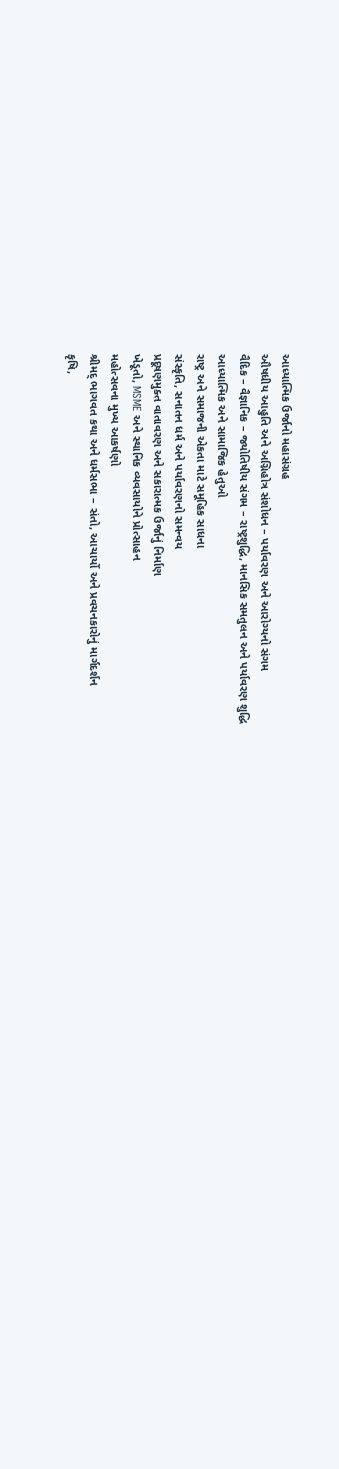આધ્યાત્મિક ઉર્જાનો મહાસંગ્રહ
ઔષધીય આહુતિ અને અગ્નિહોત્ર સંશોધન – પર્યાવરણ અને આરોગ્યનો સંગમ
વૈદિક – વૈજ્ઞાનિક – જ્યોતિષીય સંગમ – રાષ્ટ્રશુદ્ધિ, માનસિક સમતુલન અને પર્યાવરણ શુદ્ધિ
આધ્યાત્મિક અને સામાજિક હેતુઓ
રાષ્ટ્ર અને સમાજની એકતા માટે સમૂહિક સાધના
સંસ્કૃતિ, સનાતન ધર્મ અને પર્યાવરણનો સમન્વય
પ્રદૂષણમુક્ત વાતાવરણ અને સકારાત્મક ઉર્જાનું નિર્માણ
ખેડૂતો, MSME અને સ્થાનિક વ્યવસાયોને પ્રોત્સાહન
મહોત્સવના મુખ્ય આકર્ષણો
શ્રીમદ્ ભાગવત કથા અને ધર્મસભા – સંતો, આચાર્યો અને પ્રવચનકારોનું માર્ગદર્શન
કૃષિ,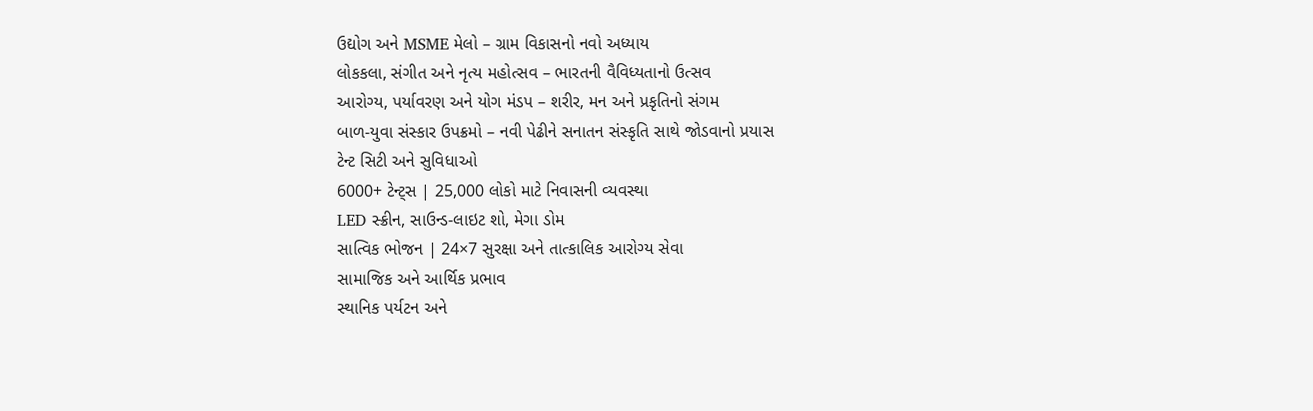ઉદ્યોગ અને MSME મેલો – ગ્રામ વિકાસનો નવો અધ્યાય
લોકકલા, સંગીત અને નૃત્ય મહોત્સવ – ભારતની વૈવિધ્યતાનો ઉત્સવ
આરોગ્ય, પર્યાવરણ અને યોગ મંડપ – શરીર, મન અને પ્રકૃતિનો સંગમ
બાળ-યુવા સંસ્કાર ઉપક્રમો – નવી પેઢીને સનાતન સંસ્કૃતિ સાથે જોડવાનો પ્રયાસ
ટેન્ટ સિટી અને સુવિધાઓ
6000+ ટેન્ટ્સ | 25,000 લોકો માટે નિવાસની વ્યવસ્થા
LED સ્ક્રીન, સાઉન્ડ-લાઇટ શો, મેગા ડોમ
સાત્વિક ભોજન | 24×7 સુરક્ષા અને તાત્કાલિક આરોગ્ય સેવા
સામાજિક અને આર્થિક પ્રભાવ
સ્થાનિક પર્યટન અને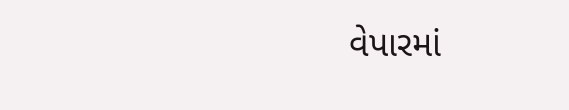વેપારમાં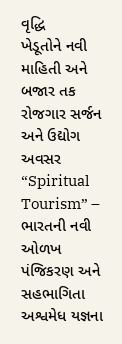વૃદ્ધિ
ખેડૂતોને નવી માહિતી અને બજાર તક
રોજગાર સર્જન અને ઉદ્યોગ અવસર
“Spiritual Tourism” – ભારતની નવી ઓળખ
પંજિકરણ અને સહભાગિતા
અશ્વમેધ યજ્ઞના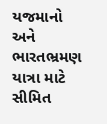યજમાનો અને ભારતભ્રમણ યાત્રા માટે સીમિત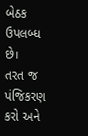બેઠક ઉપલબ્ધ છે।
તરત જ પંજિકરણ કરો અને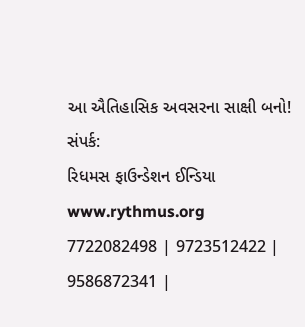આ ઐતિહાસિક અવસરના સાક્ષી બનો!
સંપર્ક:
રિધમસ ફાઉન્ડેશન ઈન્ડિયા
www.rythmus.org
7722082498 | 9723512422 | 9586872341 |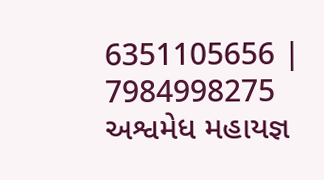6351105656 | 7984998275
અશ્વમેધ મહાયજ્ઞ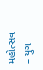મહોત્સવ – યુગ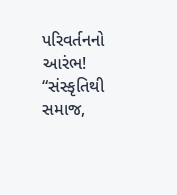પરિવર્તનનો આરંભ!
“સંસ્કૃતિથી સમાજ,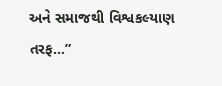અને સમાજથી વિશ્વકલ્યાણ તરફ…”